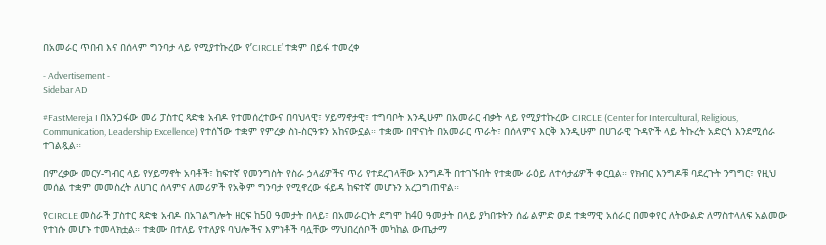በአመራር ጥበብ እና በሰላም ግንባታ ላይ የሚያተኩረው የ’CIRCLE’ ተቋም በይፋ ተመረቀ

- Advertisement -
Sidebar AD

#FastMereja I በአንጋፋው መሪ ፓስተር ጻድቁ አብዶ የተመሰረተውና በባህላዊ፣ ሃይማኖታዊ፣ ተግባቦት እንዲሁም በአመራር ብቃት ላይ የሚያተኩረው CIRCLE (Center for Intercultural, Religious, Communication, Leadership Excellence) የተሰኘው ተቋም የምረቃ ስነ-ስርዓቱን አከናውኗል። ተቋሙ በዋናነት በአመራር ጥራት፣ በሰላምና እርቅ እንዲሁም በሀገራዊ ጉዳዮች ላይ ትኩረት አድርጎ እንደሚሰራ ተገልጿል።

በምረቃው መርሃ-ግብር ላይ የሃይማኖት አባቶች፣ ከፍተኛ የመንግስት የስራ ኃላፊዎችና ጥሪ የተደረገላቸው እንግዶች በተገኙበት የተቋሙ ራዕይ ለተሳታፊዎች ቀርቧል። የክብር እንግዶቹ ባደረጉት ንግግር፣ የዚህ መሰል ተቋም መመስረት ለሀገር ሰላምና ለመሪዎች የአቅም ግንባታ የሚኖረው ፋይዳ ከፍተኛ መሆኑን አረጋግጠዋል።

የCIRCLE መስራች ፓስተር ጻድቁ አብዶ በአገልግሎት ዘርፍ ከ50 ዓመታት በላይ፣ በአመራርነት ደግሞ ከ40 ዓመታት በላይ ያካበቱትን ሰፊ ልምድ ወደ ተቋማዊ አሰራር በመቀየር ለትውልድ ለማስተላለፍ አልመው የተነሱ መሆኑ ተመላክቷል። ተቋሙ በተለይ የተለያዩ ባህሎችና እምነቶች ባሏቸው ማህበረሰቦች መካከል ውጤታማ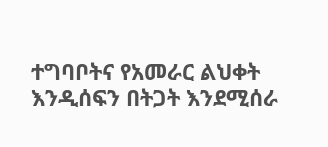ተግባቦትና የአመራር ልህቀት እንዲሰፍን በትጋት እንደሚሰራ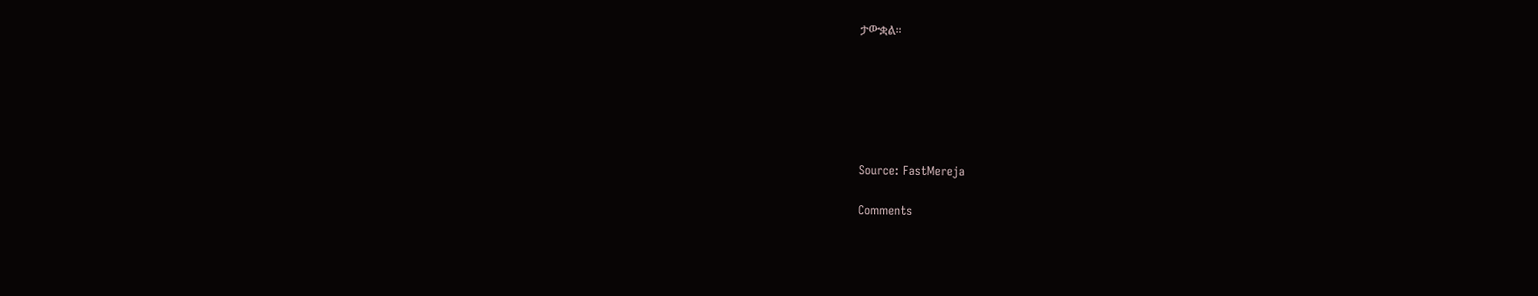ታውቋል።






Source: FastMereja

Comments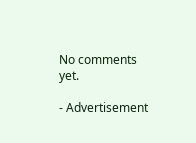No comments yet.

- Advertisement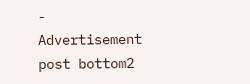-
Advertisement post bottom2